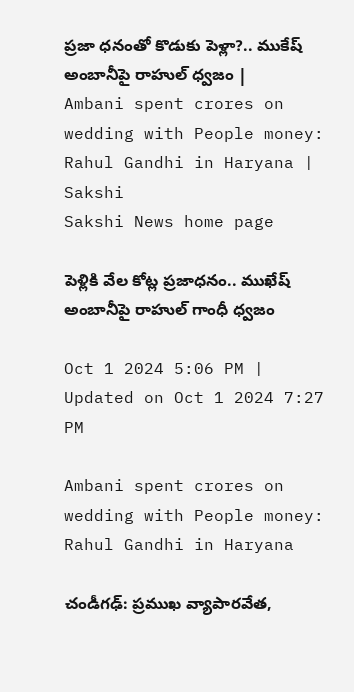ప్రజా ధనంతో కొడుకు పెళ్లా?.. ముకేష్‌ అంబానీపై రాహుల్‌ ధ్వజం | Ambani spent crores on wedding with People money: Rahul Gandhi in Haryana | Sakshi
Sakshi News home page

పెళ్లికి వేల కోట్ల ప్రజాధనం.. ముఖేష్‌ అంబానీపై రాహుల్‌ గాంధీ ధ్వజం

Oct 1 2024 5:06 PM | Updated on Oct 1 2024 7:27 PM

Ambani spent crores on wedding with People money: Rahul Gandhi in Haryana

చండీగఢ్‌: ప్రముఖ వ్యాపారవేత,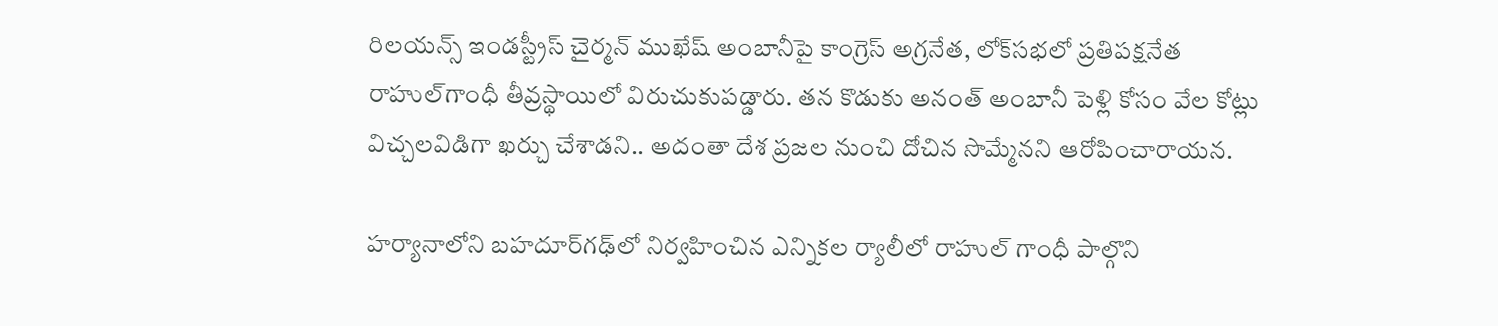రిలయన్స్ ఇండస్ట్రీస్ చైర్మన్ ముఖేష్‌ అంబానీపై కాంగ్రెస్‌ అగ్రనేత, లోక్‌సభలో ప్రతిపక్షనేత రాహుల్‌గాంధీ తీవ్రస్థాయిలో విరుచుకుపడ్డారు. తన కొడుకు అనంత్‌ అంబానీ పెళ్లి కోసం వేల కోట్లు విచ్చలవిడిగా ఖర్చు చేశాడని.. అదంతా దేశ ప్రజల నుంచి దోచిన సొమ్మేనని ఆరోపించారాయన.

హర్యానాలోని బహదూర్‌గఢ్‌లో నిర్వహించిన ఎన్నికల ర్యాలీలో రాహుల్‌ గాంధీ పాల్గొని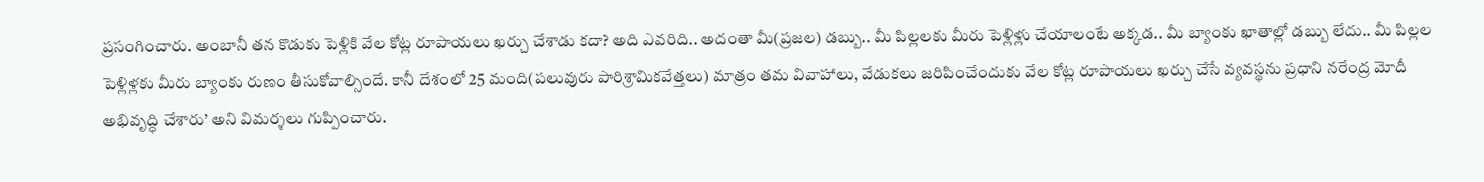ప్రసంగించారు. అంబానీ తన కొడుకు పెళ్లికి వేల కోట్ల రూపాయలు ఖర్చు చేశాడు కదా? అది ఎవరిది.. అదంతా మీ(ప్రజల) డబ్బు.. మీ పిల్లలకు మీరు పెళ్లిళ్లు చేయాలంటే అక్కడ.. మీ బ్యాంకు ఖాతాల్లో డబ్బు లేదు.. మీ పిల్లల పెళ్లిళ్లకు మీరు బ్యాంకు రుణం తీసుకోవాల్సిందే. కానీ దేశంలో 25 మంది(పలువురు పారిశ్రామికవేత్తలు) మాత్రం తమ వివాహాలు, వేడుకలు జరిపించేందుకు వేల కోట్ల రూపాయలు ఖర్చు చేసే వ్యవస్థను ప్రధాని నరేంద్ర మోదీ అభివృద్ధి చేశారు’ అని విమర్శలు గుప్పించారు.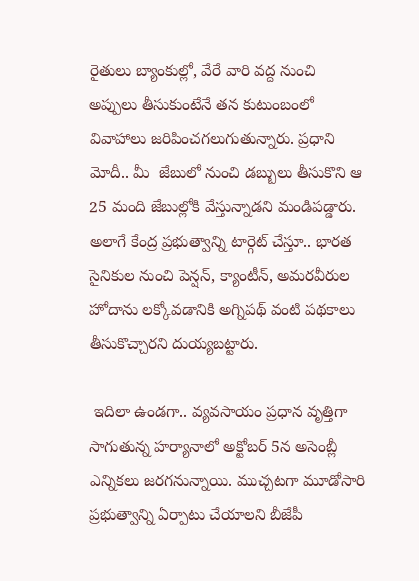రైతులు బ్యాంకుల్లో, వేరే వారి వద్ద నుంచి అప్పులు తీసుకుంటేనే తన కుటుంబంలో వివాహాలు జరిపించగలుగుతున్నారు. ప్రధాని మోదీ.. మీ  జేబులో నుంచి డబ్బులు తీసుకొని ఆ 25 మంది జేబుల్లోకి వేస్తున్నాడని మండిపడ్డారు. అలాగే కేంద్ర ప్రభుత్వాన్ని టార్గెట్‌ చేస్తూ.. భారత సైనికుల నుంచి పెన్షన్‌, క్యాంటీన్‌, అమరవీరుల హోదాను లక్కోవడానికి అగ్నిపథ్‌ వంటి పథకాలు తీసుకొచ్చారని దుయ్యబట్టారు.

 ఇదిలా ఉండగా.. వ్యవసాయం ప్రధాన వృత్తిగా సాగుతున్న హర్యానాలో అక్టోబర్‌ 5న అసెంబ్లీ ఎన్నికలు జరగనున్నాయి. ముచ్చటగా మూడోసారి ప్రభుత్వాన్ని ఏర్పాటు చేయాలని బీజేపీ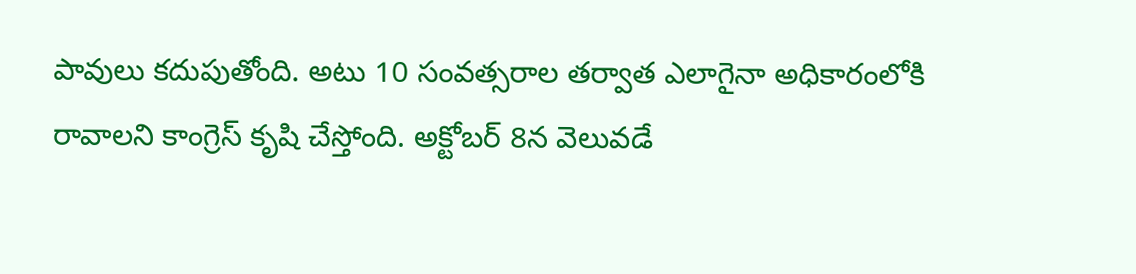పావులు కదుపుతోంది. అటు 10 సంవత్సరాల తర్వాత ఎలాగైనా అధికారంలోకి రావాలని కాంగ్రెస్‌ కృషి చేస్తోంది. అక్టోబర్‌ 8న వెలువడే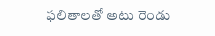ఫలితాలతో అటు రెండు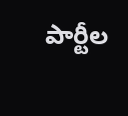పార్టీల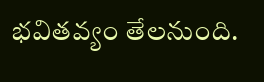భవితవ్యం తేలనుంది.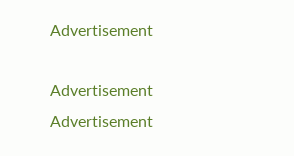Advertisement

Advertisement
Advertisement